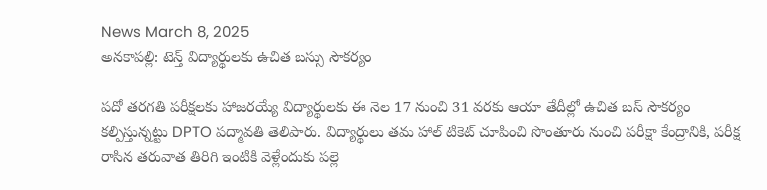News March 8, 2025
అనకాపల్లి: టెన్త్ విద్యార్థులకు ఉచిత బస్సు సౌకర్యం

పదో తరగతి పరీక్షలకు హాజరయ్యే విద్యార్థులకు ఈ నెల 17 నుంచి 31 వరకు ఆయా తేదీల్లో ఉచిత బస్ సౌకర్యం కల్పిస్తున్నట్టు DPTO పద్మావతి తెలిపారు. విద్యార్థులు తమ హాల్ టికెట్ చూపించి సొంతూరు నుంచి పరీక్షా కేంద్రానికి, పరీక్ష రాసిన తరువాత తిరిగి ఇంటికి వెళ్లేందుకు పల్లె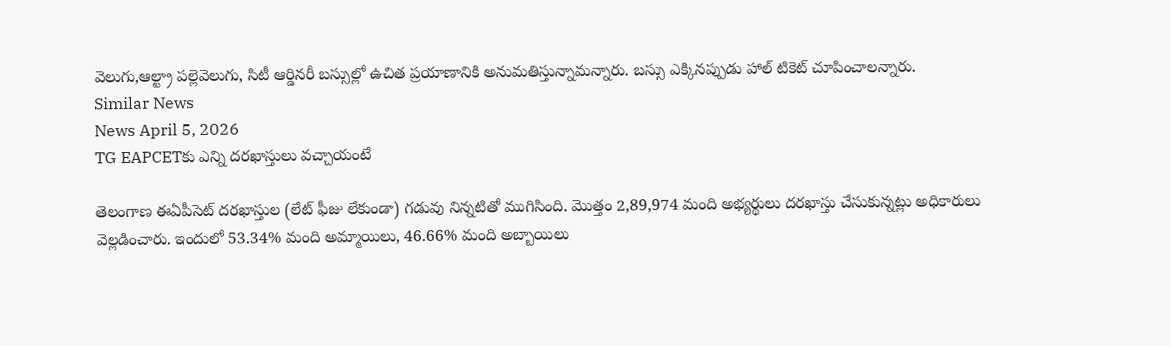వెలుగు,ఆల్ట్రా పల్లెవెలుగు, సిటీ ఆర్డినరీ బస్సుల్లో ఉచిత ప్రయాణానికి అనుమతిస్తున్నామన్నారు. బస్సు ఎక్కినప్పుడు హాల్ టికెట్ చూపించాలన్నారు.
Similar News
News April 5, 2026
TG EAPCETకు ఎన్ని దరఖాస్తులు వచ్చాయంటే

తెలంగాణ ఈఏపీసెట్ దరఖాస్తుల (లేట్ ఫీజు లేకుండా) గడువు నిన్నటితో ముగిసింది. మొత్తం 2,89,974 మంది అభ్యర్థులు దరఖాస్తు చేసుకున్నట్లు అధికారులు వెల్లడించారు. ఇందులో 53.34% మంది అమ్మాయిలు, 46.66% మంది అబ్బాయిలు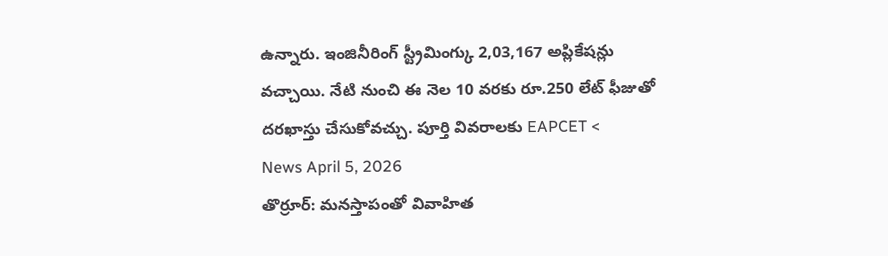ఉన్నారు. ఇంజినీరింగ్ స్ట్రీమింగ్కు 2,03,167 అప్లికేషన్లు వచ్చాయి. నేటి నుంచి ఈ నెల 10 వరకు రూ.250 లేట్ ఫీజుతో దరఖాస్తు చేసుకోవచ్చు. పూర్తి వివరాలకు EAPCET <
News April 5, 2026
తొర్రూర్: మనస్తాపంతో వివాహిత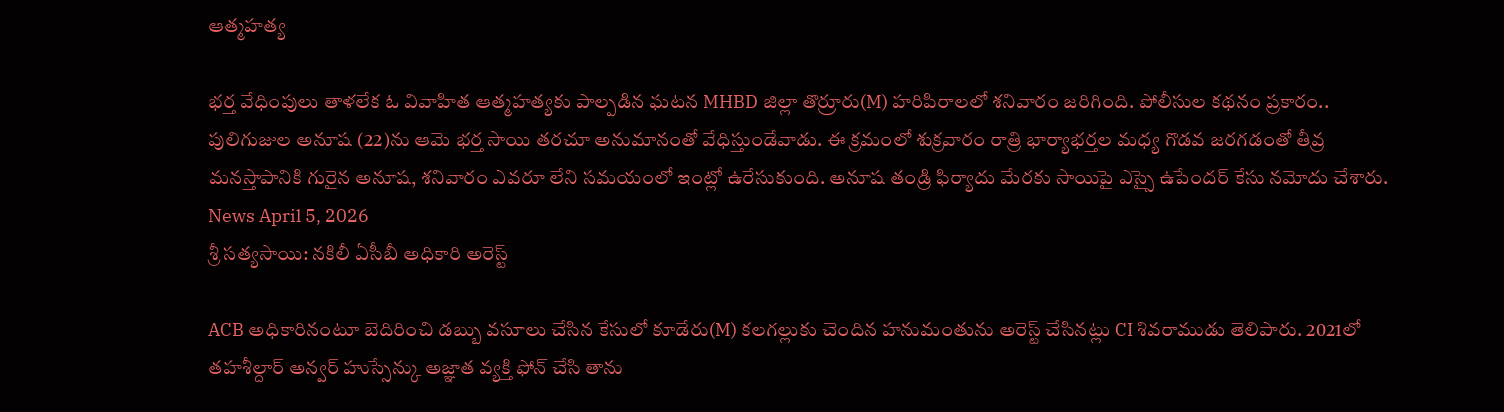ఆత్మహత్య

భర్త వేధింపులు తాళలేక ఓ వివాహిత ఆత్మహత్యకు పాల్పడిన ఘటన MHBD జిల్లా తొర్రూరు(M) హరిపిరాలలో శనివారం జరిగింది. పోలీసుల కథనం ప్రకారం.. పులిగుజుల అనూష (22)ను ఆమె భర్త సాయి తరచూ అనుమానంతో వేధిస్తుండేవాడు. ఈ క్రమంలో శుక్రవారం రాత్రి భార్యాభర్తల మధ్య గొడవ జరగడంతో తీవ్ర మనస్తాపానికి గురైన అనూష, శనివారం ఎవరూ లేని సమయంలో ఇంట్లో ఉరేసుకుంది. అనూష తండ్రి ఫిర్యాదు మేరకు సాయిపై ఎస్సై ఉపేందర్ కేసు నమోదు చేశారు.
News April 5, 2026
శ్రీ సత్యసాయి: నకిలీ ఏసీబీ అధికారి అరెస్ట్

ACB అధికారినంటూ బెదిరించి డబ్బు వసూలు చేసిన కేసులో కూడేరు(M) కలగల్లుకు చెందిన హనుమంతును అరెస్ట్ చేసినట్లు CI శివరాముడు తెలిపారు. 2021లో తహశీల్దార్ అన్వర్ హుస్సేన్కు అజ్ఞాత వ్యక్తి ఫోన్ చేసి తాను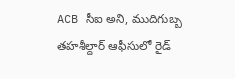ACB సీఐ అని, ముదిగుబ్బ తహశీల్దార్ ఆఫీసులో రైడ్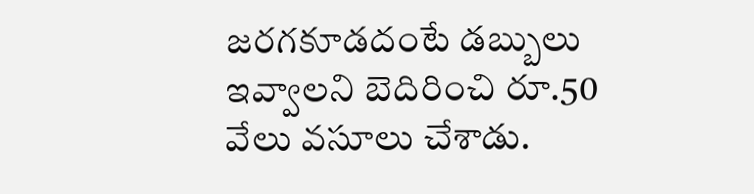జరగకూడదంటే డబ్బులు ఇవ్వాలని బెదిరించి రూ.50 వేలు వసూలు చేశాడు.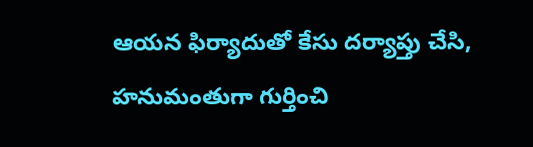ఆయన ఫిర్యాదుతో కేసు దర్యాప్తు చేసి, హనుమంతుగా గుర్తించి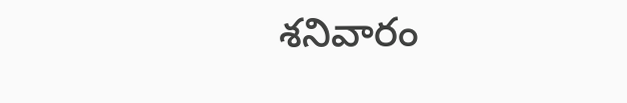శనివారం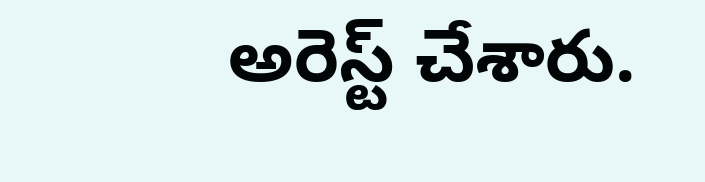అరెస్ట్ చేశారు.